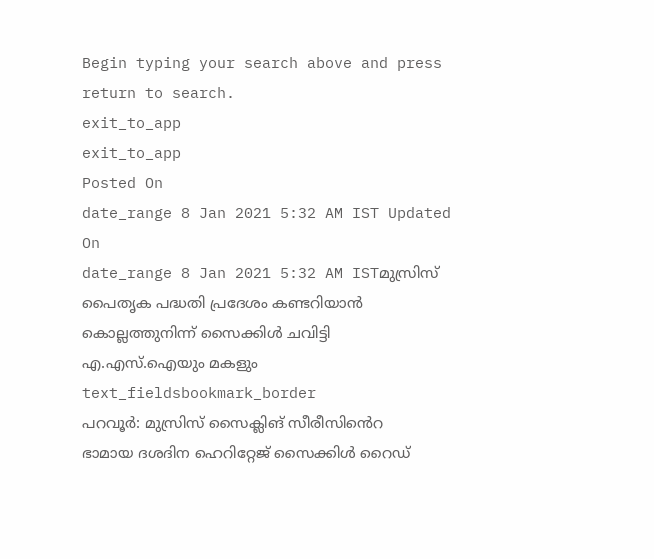Begin typing your search above and press return to search.
exit_to_app
exit_to_app
Posted On
date_range 8 Jan 2021 5:32 AM IST Updated On
date_range 8 Jan 2021 5:32 AM ISTമുസ്രിസ് പൈതൃക പദ്ധതി പ്രദേശം കണ്ടറിയാൻ കൊല്ലത്തുനിന്ന് സൈക്കിൾ ചവിട്ടി എ.എസ്.ഐയും മകളും
text_fieldsbookmark_border
പറവൂർ: മുസ്രിസ് സൈക്ലിങ് സീരീസിൻെറ ഭാമായ ദശദിന ഹെറിറ്റേജ് സൈക്കിൾ റൈഡ്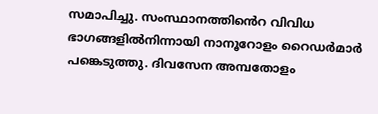സമാപിച്ചു. സംസ്ഥാനത്തിൻെറ വിവിധ ഭാഗങ്ങളിൽനിന്നായി നാനൂറോളം റൈഡർമാർ പങ്കെടുത്തു. ദിവസേന അമ്പതോളം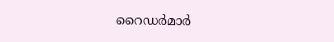റൈഡർമാർ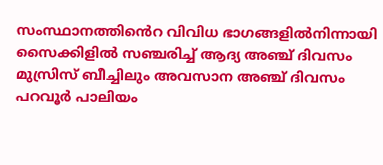സംസ്ഥാനത്തിൻെറ വിവിധ ഭാഗങ്ങളിൽനിന്നായി സൈക്കിളിൽ സഞ്ചരിച്ച് ആദ്യ അഞ്ച് ദിവസം മുസ്രിസ് ബീച്ചിലും അവസാന അഞ്ച് ദിവസം പറവൂർ പാലിയം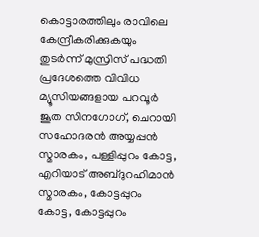കൊട്ടാരത്തിലും രാവിലെ കേന്ദ്രീകരിക്കുകയും തുടർന്ന് മുസ്രിസ് പദ്ധതി പ്രദേശത്തെ വിവിധ മ്യൂസിയങ്ങളായ പറവൂർ ജൂത സിനഗോഗ്, ചെറായി സഹോദരൻ അയ്യപ്പൻ സ്മാരകം, പള്ളിപ്പുറം കോട്ട, എറിയാട് അബ്ദുറഹിമാൻ സ്മാരകം, കോട്ടപ്പുറം കോട്ട, കോട്ടപ്പുറം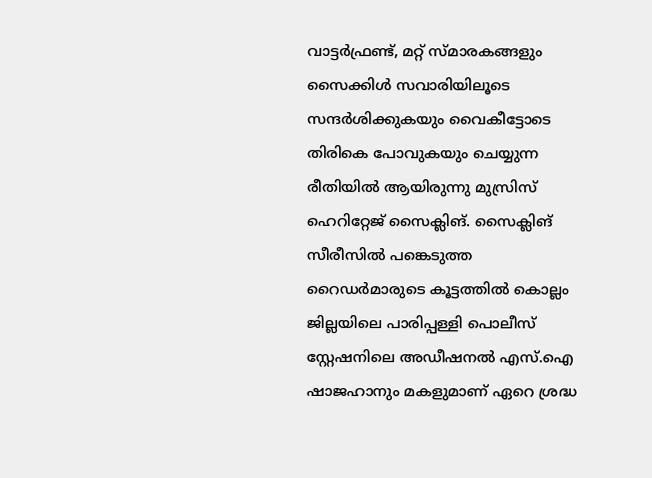വാട്ടർഫ്രണ്ട്, മറ്റ് സ്മാരകങ്ങളും സൈക്കിൾ സവാരിയിലൂടെ സന്ദർശിക്കുകയും വൈകീട്ടോടെ തിരികെ പോവുകയും ചെയ്യുന്ന രീതിയിൽ ആയിരുന്നു മുസ്രിസ് ഹെറിറ്റേജ് സൈക്ലിങ്. സൈക്ലിങ് സീരീസിൽ പങ്കെടുത്ത റൈഡർമാരുടെ കൂട്ടത്തിൽ കൊല്ലം ജില്ലയിലെ പാരിപ്പള്ളി പൊലീസ് സ്റ്റേഷനിലെ അഡീഷനൽ എസ്.ഐ ഷാജഹാനും മകളുമാണ് ഏറെ ശ്രദ്ധ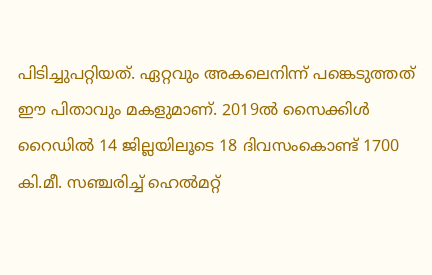പിടിച്ചുപറ്റിയത്. ഏറ്റവും അകലെനിന്ന് പങ്കെടുത്തത് ഈ പിതാവും മകളുമാണ്. 2019ൽ സൈക്കിൾ റൈഡിൽ 14 ജില്ലയിലൂടെ 18 ദിവസംകൊണ്ട് 1700 കി.മീ. സഞ്ചരിച്ച് ഹെൽമറ്റ്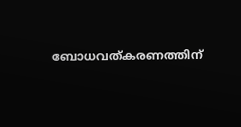ബോധവത്കരണത്തിന്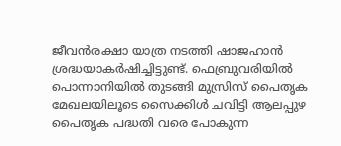ജീവൻരക്ഷാ യാത്ര നടത്തി ഷാജഹാൻ ശ്രദ്ധയാകർഷിച്ചിട്ടുണ്ട്. ഫെബ്രുവരിയിൽ പൊന്നാനിയിൽ തുടങ്ങി മുസ്രിസ് പൈതൃക മേഖലയിലൂടെ സൈക്കിൾ ചവിട്ടി ആലപ്പുഴ പൈതൃക പദ്ധതി വരെ പോകുന്ന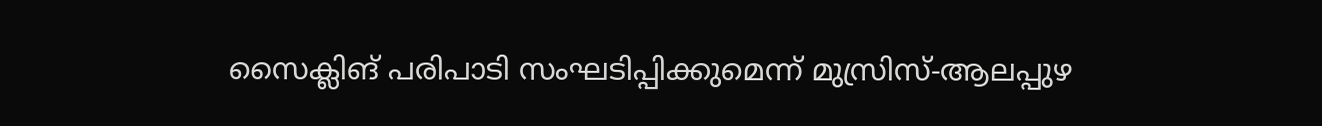സൈക്ലിങ് പരിപാടി സംഘടിപ്പിക്കുമെന്ന് മുസ്രിസ്-ആലപ്പുഴ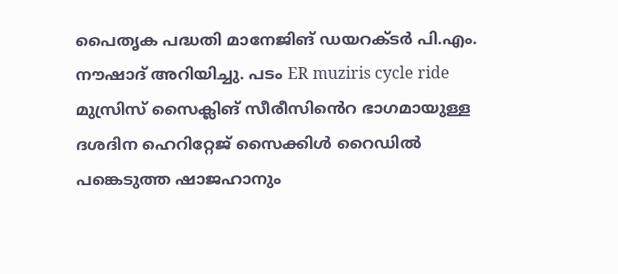പൈതൃക പദ്ധതി മാനേജിങ് ഡയറക്ടർ പി.എം. നൗഷാദ് അറിയിച്ചു. പടം ER muziris cycle ride മുസ്രിസ് സൈക്ലിങ് സീരീസിൻെറ ഭാഗമായുള്ള ദശദിന ഹെറിറ്റേജ് സൈക്കിൾ റൈഡിൽ പങ്കെടുത്ത ഷാജഹാനും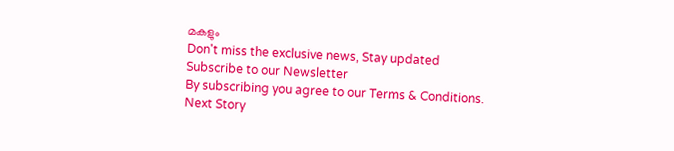മകളും
Don't miss the exclusive news, Stay updated
Subscribe to our Newsletter
By subscribing you agree to our Terms & Conditions.
Next Story